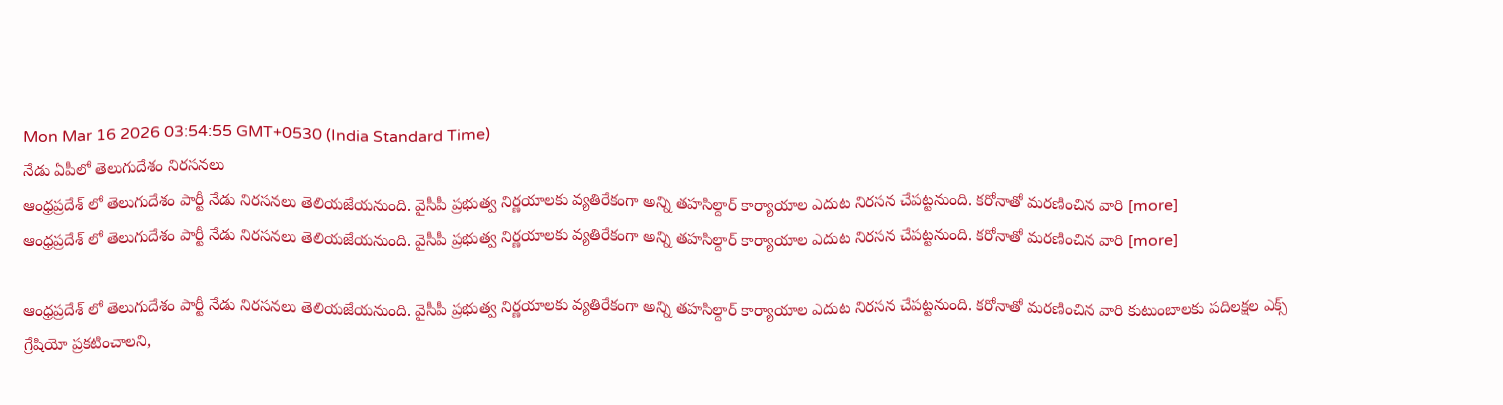Mon Mar 16 2026 03:54:55 GMT+0530 (India Standard Time)
నేడు ఏపీలో తెలుగుదేశం నిరసనలు
ఆంధ్రప్రదేశ్ లో తెలుగుదేశం పార్టీ నేడు నిరసనలు తెలియజేయనుంది. వైసీపీ ప్రభుత్వ నిర్ణయాలకు వ్యతిరేకంగా అన్ని తహసిల్దార్ కార్యాయాల ఎదుట నిరసన చేపట్టనుంది. కరోనాతో మరణించిన వారి [more]
ఆంధ్రప్రదేశ్ లో తెలుగుదేశం పార్టీ నేడు నిరసనలు తెలియజేయనుంది. వైసీపీ ప్రభుత్వ నిర్ణయాలకు వ్యతిరేకంగా అన్ని తహసిల్దార్ కార్యాయాల ఎదుట నిరసన చేపట్టనుంది. కరోనాతో మరణించిన వారి [more]

ఆంధ్రప్రదేశ్ లో తెలుగుదేశం పార్టీ నేడు నిరసనలు తెలియజేయనుంది. వైసీపీ ప్రభుత్వ నిర్ణయాలకు వ్యతిరేకంగా అన్ని తహసిల్దార్ కార్యాయాల ఎదుట నిరసన చేపట్టనుంది. కరోనాతో మరణించిన వారి కుటుంబాలకు పదిలక్షల ఎక్స్ గ్రేషియో ప్రకటించాలని,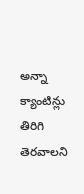అన్నా క్యాంటిన్లు తిరిగి తెరవాలని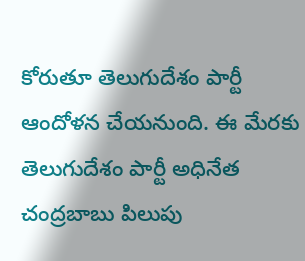కోరుతూ తెలుగుదేశం పార్టీ ఆందోళన చేయనుంది. ఈ మేరకు తెలుగుదేశం పార్టీ అధినేత చంద్రబాబు పిలుపు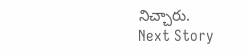నిచ్చారు.
Next Story